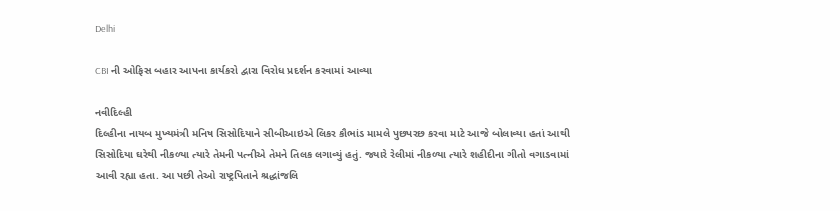Delhi

CBI ની ઓફિસ બહાર આપના કાર્યકરો દ્વારા વિરોધ પ્રદર્શન કરવામાં આવ્યા

નવીદિલ્હી
દિલ્હીના નાયબ મુખ્યમંત્રી મનિષ સિસોદિયાને સીબીઆઇએ લિકર કૌભાંડ મામલે પુછપરછ કરવા માટે આજે બોલાવ્યા હતાં આથી સિસોદિયા ઘરેથી નીકળ્યા ત્યારે તેમની પત્નીએ તેમને તિલક લગાવ્યું હતું. જ્યારે રેલીમાં નીકળ્યા ત્યારે શહીદીના ગીતો વગાડવામાં આવી રહ્યા હતા. આ પછી તેઓ રાષ્ટ્રપિતાને શ્રદ્ધાંજલિ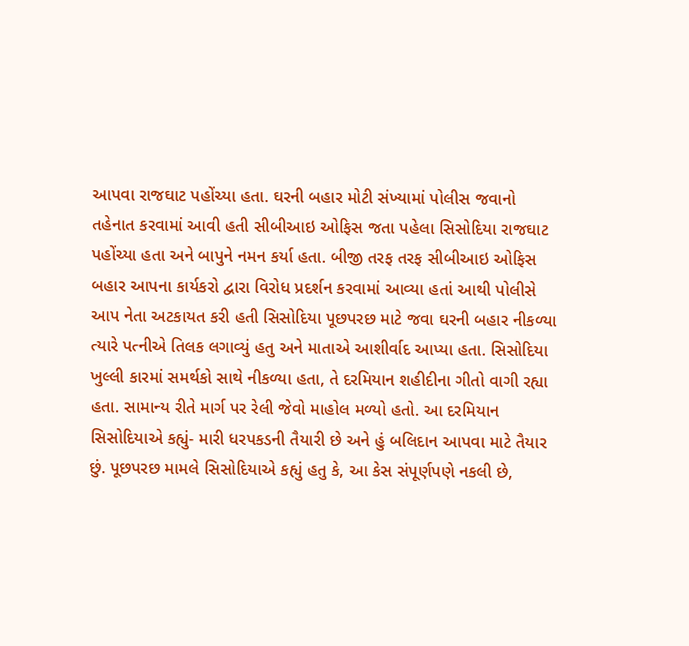આપવા રાજઘાટ પહોંચ્યા હતા. ઘરની બહાર મોટી સંખ્યામાં પોલીસ જવાનો તહેનાત કરવામાં આવી હતી સીબીઆઇ ઓફિસ જતા પહેલા સિસોદિયા રાજઘાટ પહોંચ્યા હતા અને બાપુને નમન કર્યા હતા. બીજી તરફ તરફ સીબીઆઇ ઓફિસ બહાર આપના કાર્યકરો દ્વારા વિરોધ પ્રદર્શન કરવામાં આવ્યા હતાં આથી પોલીસે આપ નેતા અટકાયત કરી હતી સિસોદિયા પૂછપરછ માટે જવા ઘરની બહાર નીકળ્યા ત્યારે પત્નીએ તિલક લગાવ્યું હતુ અને માતાએ આશીર્વાદ આપ્યા હતા. સિસોદિયા ખુલ્લી કારમાં સમર્થકો સાથે નીકળ્યા હતા, તે દરમિયાન શહીદીના ગીતો વાગી રહ્યા હતા. સામાન્ય રીતે માર્ગ પર રેલી જેવો માહોલ મળ્યો હતો. આ દરમિયાન સિસોદિયાએ કહ્યું- મારી ધરપકડની તૈયારી છે અને હું બલિદાન આપવા માટે તૈયાર છું. પૂછપરછ મામલે સિસોદિયાએ કહ્યું હતુ કે, આ કેસ સંપૂર્ણપણે નકલી છે,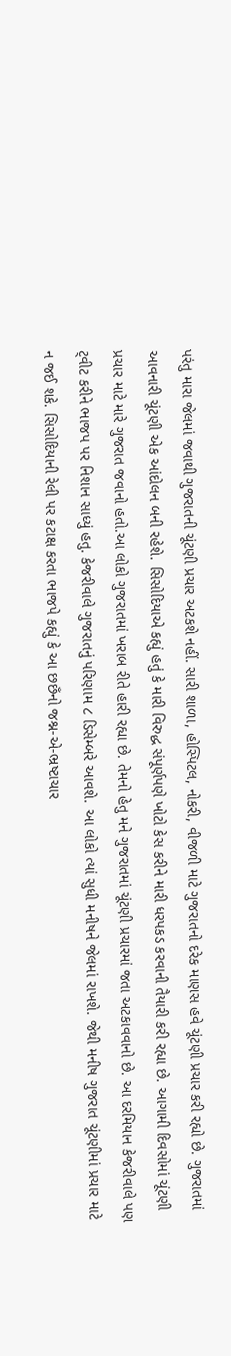પરંતુ મારા જેલમાં જવાથી ગુજરાતની ચૂંટણી પ્રચાર અટકશે નહીં. સારી શાળા, હોસ્પિટલ, નોકરી, વીજળી માટે ગુજરાતનો દરેક માણસ હવે ચૂંટણી પ્રચાર કરી રહ્યો છે. ગુજરાતમાં આવનારી ચૂંટણી એક આંદોલન બની રહેશે. સિસોદિયાએ કહ્યું હતું કે મારી વિરુદ્ધ સંપૂર્ણપણે ખોટો કેસ કરીને મારી ધરપકડ કરવાની તૈયારી કરી રહ્યા છે. આગામી દિવસોમાં ચૂંટણી પ્રચાર માટે મારે ગુજરાત જવાનો હતો.આ લોકો ગુજરાતમાં ખરાબ રીતે હારી રહ્યા છે. તેમનો હેતુ મને ગુજરાતમાં ચૂંટણી પ્રચારમાં જતા અટકાવવાનો છે. આ દરમિયાન કેજરીવાલે પણ ટ્‌વીટ કરીને ભાજપ પર નિશાન સાધ્યું હતુ. કેજરીવાલે ગુજરાતનું પરિણામ ૮ ડિસેમ્બરે આવશે. આ લોકો ત્યાં સુધી મનીષને જેલમાં રાખશે. જેથી મનીષ ગુજરાત ચૂંટણીમાં પ્રચાર માટે ન જઈ શકે. સિસોદિયાની રેલી પર કટાક્ષ કરતા ભાજપે કહ્યું કે આ છછઁનો જશ્ન-એ-ભ્રષ્ટાચાર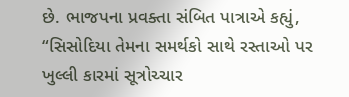છે. ભાજપના પ્રવક્તા સંબિત પાત્રાએ કહ્યું, “સિસોદિયા તેમના સમર્થકો સાથે રસ્તાઓ પર ખુલ્લી કારમાં સૂત્રોચ્ચાર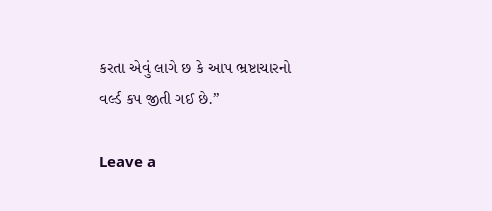કરતા એવું લાગે છ કે આપ ભ્રષ્ટાચારનો વર્લ્ડ કપ જીતી ગઈ છે.”

Leave a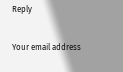Reply

Your email address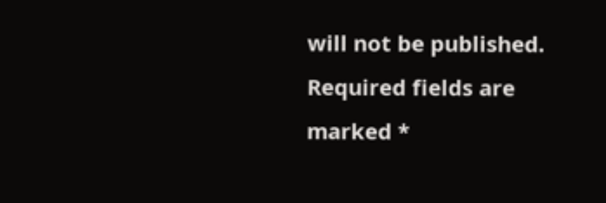will not be published. Required fields are marked *